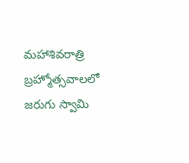మహాశివరాత్రి బ్రహ్మోత్సవాలలో జరుగు స్వామి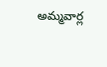అమ్మవార్ల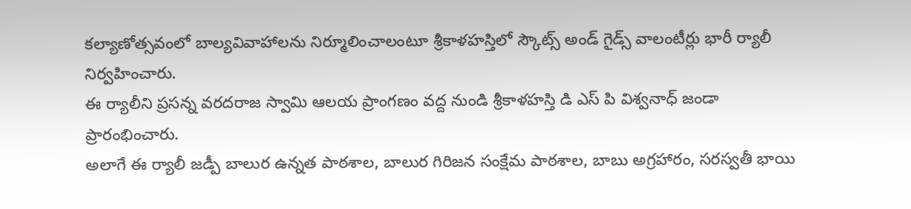కల్యాణోత్సవంలో బాల్యవివాహాలను నిర్మూలించాలంటూ శ్రీకాళహస్తిలో స్కౌట్స్ అండ్ గైడ్స్ వాలంటీర్లు భారీ ర్యాలీ నిర్వహించారు.
ఈ ర్యాలీని ప్రసన్న వరదరాజ స్వామి ఆలయ ప్రాంగణం వద్ద నుండి శ్రీకాళహస్తి డి ఎస్ పి విశ్వనాధ్ జండా ప్రారంభించారు.
అలాగే ఈ ర్యాలీ జడ్పీ బాలుర ఉన్నత పాఠశాల, బాలుర గిరిజన సంక్షేమ పాఠశాల, బాబు అగ్రహారం, సరస్వతీ భాయి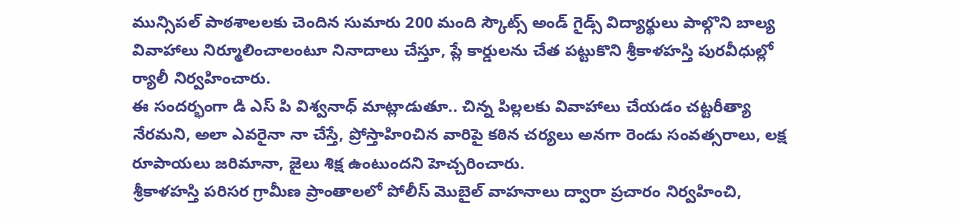మున్సిపల్ పాఠశాలలకు చెందిన సుమారు 200 మంది స్కౌట్స్ అండ్ గైడ్స్ విద్యార్థులు పాల్గొని బాల్య వివాహాలు నిర్మూలించాలంటూ నినాదాలు చేస్తూ, ప్లే కార్డులను చేత పట్టుకొని శ్రీకాళహస్తి పురవీధుల్లో ర్యాలీ నిర్వహించారు.
ఈ సందర్భంగా డి ఎస్ పి విశ్వనాధ్ మాట్లాడుతూ.. చిన్న పిల్లలకు వివాహాలు చేయడం చట్టరీత్యా నేరమని, అలా ఎవరైనా నా చేస్తే, ప్రోస్తాహిoచిన వారిపై కఠిన చర్యలు అనగా రెండు సంవత్సరాలు, లక్ష రూపాయలు జరిమానా, జైలు శిక్ష ఉంటుందని హెచ్చరించారు.
శ్రీకాళహస్తి పరిసర గ్రామీణ ప్రాంతాలలో పోలీస్ మొబైల్ వాహనాలు ద్వారా ప్రచారం నిర్వహించి,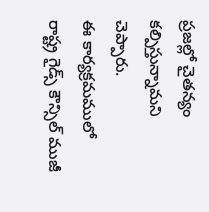ప్రజల్లో చైతన్యం కల్పిస్తున్నామని చెప్పారు.
ఈ కార్యక్రమములో రాష్ట్ర గైడ్స్ కౌన్సిల్ ముజీ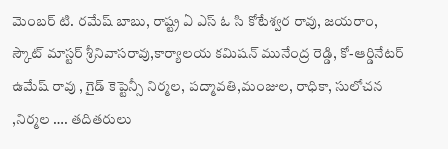మెంబర్ టి. రమేష్ బాబు, రాష్ట్ర ఏ ఎస్ ఓ సి కోటేశ్వర రావు, జయరాం, స్కౌట్ మాస్టర్ శ్రీనివాసరావు,కార్యాలయ కమిషన్ మునేంద్ర రెడ్డి, కో-ఆర్డినేటర్ ఉమేష్ రావు , గైడ్ కెప్టెన్సీ నిర్మల, పద్మావతి,మంజుల, రాధికా, సులోచన ,నిర్మల …. తదితరులు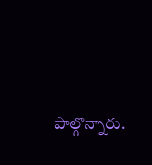పాల్గొన్నారు.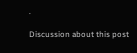.

Discussion about this post